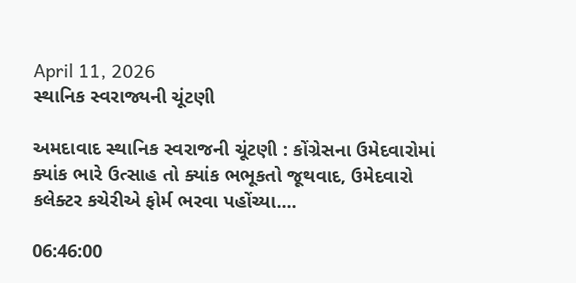April 11, 2026
સ્થાનિક સ્વરાજ્યની ચૂંટણી

અમદાવાદ સ્થાનિક સ્વરાજની ચૂંટણી : કોંગ્રેસના ઉમેદવારોમાં ક્યાંક ભારે ઉત્સાહ તો ક્યાંક ભભૂકતો જૂથવાદ, ઉમેદવારો કલેક્ટર કચેરીએ ફોર્મ ભરવા પહોંચ્યા....

06:46:00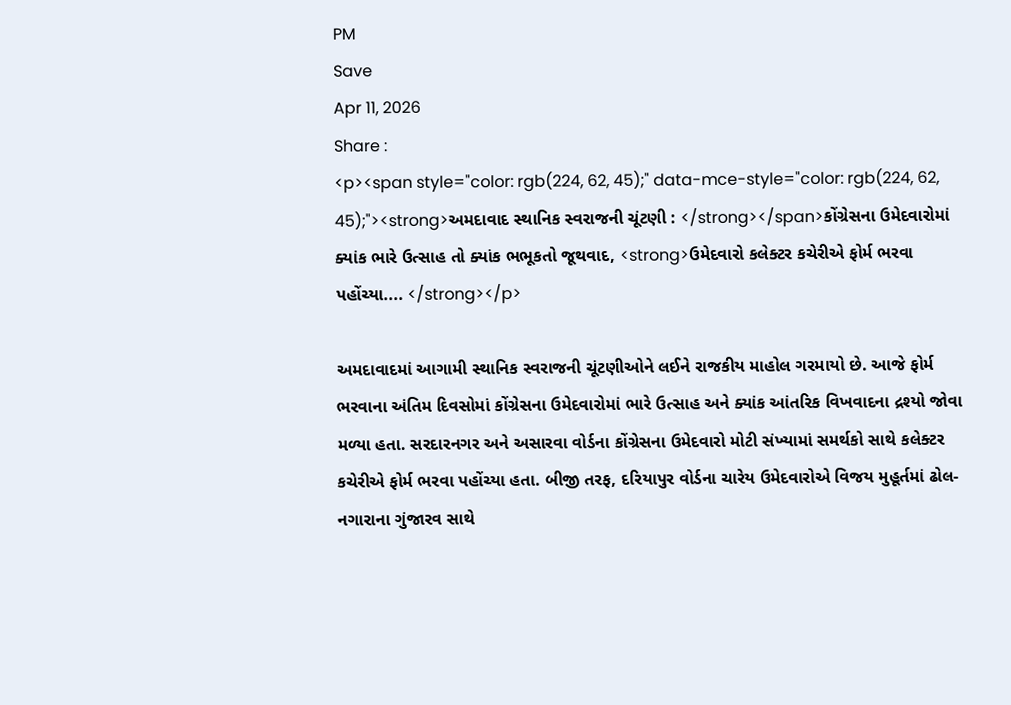PM
Save
Apr 11, 2026
Share :
<p><span style="color: rgb(224, 62, 45);" data-mce-style="color: rgb(224, 62, 45);"><strong>અમદાવાદ સ્થાનિક સ્વરાજની ચૂંટણી : </strong></span>કોંગ્રેસના ઉમેદવારોમાં ક્યાંક ભારે ઉત્સાહ તો ક્યાંક ભભૂકતો જૂથવાદ, <strong>ઉમેદવારો કલેક્ટર કચેરીએ ફોર્મ ભરવા પહોંચ્યા.... </strong></p>

અમદાવાદમાં આગામી સ્થાનિક સ્વરાજની ચૂંટણીઓને લઈને રાજકીય માહોલ ગરમાયો છે. આજે ફોર્મ ભરવાના અંતિમ દિવસોમાં કોંગ્રેસના ઉમેદવારોમાં ભારે ઉત્સાહ અને ક્યાંક આંતરિક વિખવાદના દ્રશ્યો જોવા મળ્યા હતા. સરદારનગર અને અસારવા વોર્ડના કોંગ્રેસના ઉમેદવારો મોટી સંખ્યામાં સમર્થકો સાથે કલેક્ટર કચેરીએ ફોર્મ ભરવા પહોંચ્યા હતા. બીજી તરફ, દરિયાપુર વોર્ડના ચારેય ઉમેદવારોએ વિજય મુહૂર્તમાં ઢોલ-નગારાના ગુંજારવ સાથે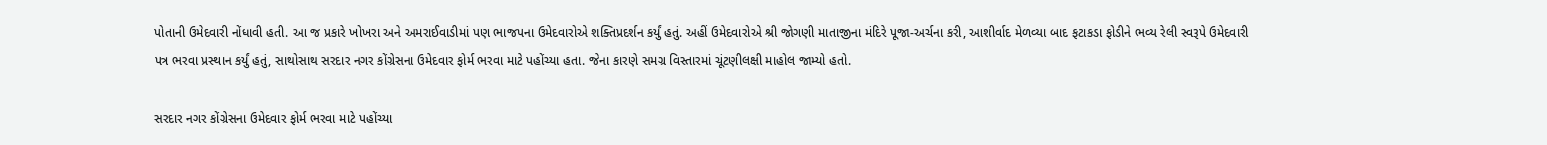પોતાની ઉમેદવારી નોંધાવી હતી. આ જ પ્રકારે ખોખરા અને અમરાઈવાડીમાં પણ ભાજપના ઉમેદવારોએ શક્તિપ્રદર્શન કર્યું હતું. અહીં ઉમેદવારોએ શ્રી જોગણી માતાજીના મંદિરે પૂજા-અર્ચના કરી, આશીર્વાદ મેળવ્યા બાદ ફટાકડા ફોડીને ભવ્ય રેલી સ્વરૂપે ઉમેદવારી પત્ર ભરવા પ્રસ્થાન કર્યું હતું, સાથોસાથ સરદાર નગર કોંગ્રેસના ઉમેદવાર ફોર્મ ભરવા માટે પહોંચ્યા હતા. જેના કારણે સમગ્ર વિસ્તારમાં ચૂંટણીલક્ષી માહોલ જામ્યો હતો.

સરદાર નગર કોંગ્રેસના ઉમેદવાર ફોર્મ ભરવા માટે પહોંચ્યા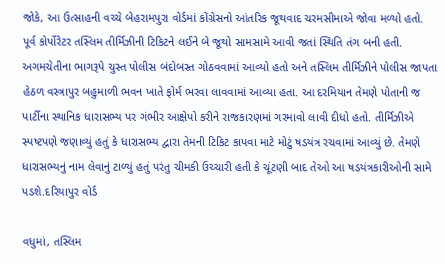જોકે, આ ઉત્સાહની વચ્ચે બેહરામપુરા વોર્ડમાં કોંગ્રેસનો આંતરિક જૂથવાદ ચરમસીમાએ જોવા મળ્યો હતો. પૂર્વ કોર્પોરેટર તસ્લિમ તીર્મિઝીની ટિકિટને લઈને બે જૂથો સામસામે આવી જતાં સ્થિતિ તંગ બની હતી. અગમચેતીના ભાગરૂપે ચુસ્ત પોલીસ બંદોબસ્ત ગોઠવવામાં આવ્યો હતો અને તસ્લિમ તીર્મિઝીને પોલીસ જાપતા હેઠળ વસ્ત્રાપુર બહુમાળી ભવન ખાતે ફોર્મ ભરવા લાવવામાં આવ્યા હતા. આ દરમિયાન તેમણે પોતાની જ પાર્ટીના સ્થાનિક ધારાસભ્ય પર ગંભીર આક્ષેપો કરીને રાજકારણમાં ગરમાવો લાવી દીધો હતો. તીર્મિઝીએ સ્પષ્ટપણે જણાવ્યું હતું કે ધારાસભ્ય દ્વારા તેમની ટિકિટ કાપવા માટે મોટું ષડયંત્ર રચવામાં આવ્યું છે. તેમણે ધારાસભ્યનું નામ લેવાનું ટાળ્યું હતું પરંતુ ચીમકી ઉચ્ચારી હતી કે ચૂંટણી બાદ તેઓ આ ષડયંત્રકારીઓની સામે પડશે.દરિયાપુર વોર્ડ

વધુમાં, તસ્લિમ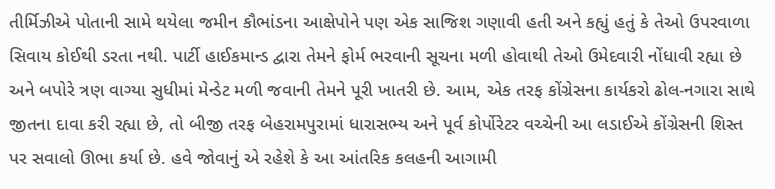તીર્મિઝીએ પોતાની સામે થયેલા જમીન કૌભાંડના આક્ષેપોને પણ એક સાજિશ ગણાવી હતી અને કહ્યું હતું કે તેઓ ઉપરવાળા સિવાય કોઈથી ડરતા નથી. પાર્ટી હાઈકમાન્ડ દ્વારા તેમને ફોર્મ ભરવાની સૂચના મળી હોવાથી તેઓ ઉમેદવારી નોંધાવી રહ્યા છે અને બપોરે ત્રણ વાગ્યા સુધીમાં મેન્ડેટ મળી જવાની તેમને પૂરી ખાતરી છે. આમ, એક તરફ કોંગ્રેસના કાર્યકરો ઢોલ-નગારા સાથે જીતના દાવા કરી રહ્યા છે, તો બીજી તરફ બેહરામપુરામાં ધારાસભ્ય અને પૂર્વ કોર્પોરેટર વચ્ચેની આ લડાઈએ કોંગ્રેસની શિસ્ત પર સવાલો ઊભા કર્યા છે. હવે જોવાનું એ રહેશે કે આ આંતરિક કલહની આગામી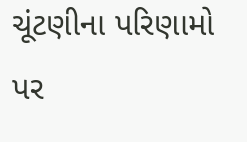ચૂંટણીના પરિણામો પર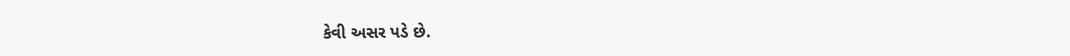કેવી અસર પડે છે.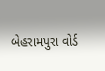બેહરામપુરા વોર્ડ